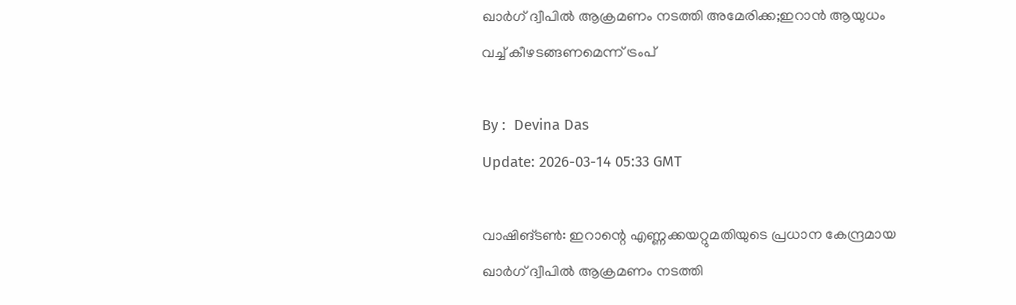ഖാര്‍ഗ് ദ്വീപില്‍ ആക്രമണം നടത്തി അമേരിക്ക;ഇറാന്‍ ആയുധം വച്ച് കീഴടങ്ങണമെന്ന് ട്രംപ്

By :  Devina Das
Update: 2026-03-14 05:33 GMT

വാഷിങ്ടൺ: ഇറാന്റെ എണ്ണക്കയറ്റുമതിയുടെ പ്രധാന കേന്ദ്രമായ ഖാർഗ് ദ്വീപിൽ ആക്രമണം നടത്തി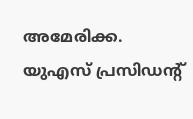അമേരിക്ക. യുഎസ് പ്രസിഡന്റ്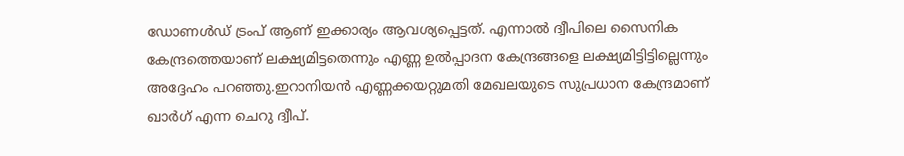ഡോണൾഡ് ട്രംപ് ആണ് ഇക്കാര്യം ആവശ്യപ്പെട്ടത്. എന്നാൽ ദ്വീപിലെ സൈനിക കേന്ദ്രത്തെയാണ് ലക്ഷ്യമിട്ടതെന്നും എണ്ണ ഉൽപ്പാദന കേന്ദ്രങ്ങളെ ലക്ഷ്യമിട്ടിട്ടില്ലെന്നും അദ്ദേഹം പറഞ്ഞു.ഇറാനിയൻ എണ്ണക്കയറ്റുമതി മേഖലയുടെ സുപ്രധാന കേന്ദ്രമാണ് ഖാർഗ് എന്ന ചെറു ദ്വീപ്.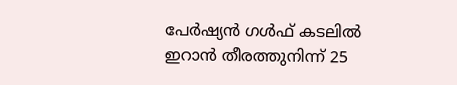പേർഷ്യൻ ഗൾഫ് കടലിൽ ഇറാൻ തീരത്തുനിന്ന് 25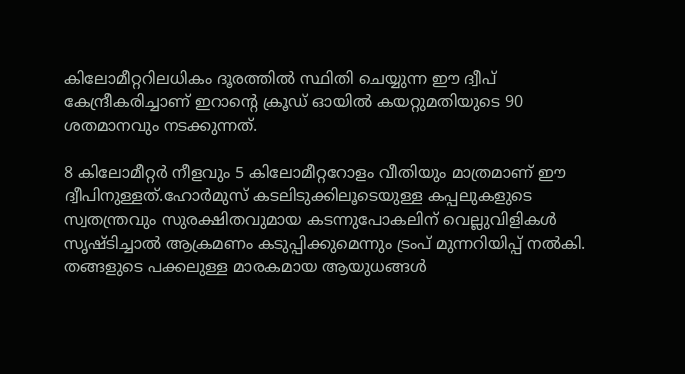കിലോമീറ്ററിലധികം ദൂരത്തിൽ സ്ഥിതി ചെയ്യുന്ന ഈ ദ്വീപ് കേന്ദ്രീകരിച്ചാണ് ഇറാന്റെ ക്രൂഡ് ഓയിൽ കയറ്റുമതിയുടെ 90 ശതമാനവും നടക്കുന്നത്.

8 കിലോമീറ്റർ നീളവും 5 കിലോമീറ്ററോളം വീതിയും മാത്രമാണ് ഈ ദ്വീപിനുള്ളത്.ഹോർമുസ് കടലിടുക്കിലൂടെയുള്ള കപ്പലുകളുടെ സ്വതന്ത്രവും സുരക്ഷിതവുമായ കടന്നുപോകലിന് വെല്ലുവിളികൾ സൃഷ്ടിച്ചാൽ ആക്രമണം കടുപ്പിക്കുമെന്നും ട്രംപ് മുന്നറിയിപ്പ് നൽകി. തങ്ങളുടെ പക്കലുള്ള മാരകമായ ആയുധങ്ങൾ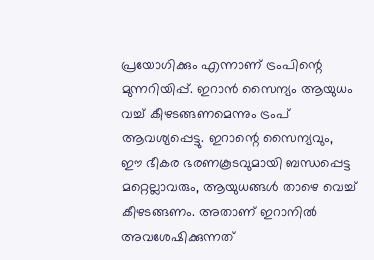പ്രയോഗിക്കും എന്നാണ് ട്രംപിന്റെ മുന്നറിയിപ്പ്. ഇറാൻ സൈന്യം ആയുധം വച്ച് കീഴടങ്ങണമെന്നും ട്രംപ് ആവശ്യപ്പെട്ടു. ഇറാന്റെ സൈന്യവും, ഈ ഭീകര ഭരണകൂടവുമായി ബന്ധപ്പെട്ട മറ്റെല്ലാവരും, ആയുധങ്ങൾ താഴെ വെച്ച് കീഴടങ്ങണം. അതാണ് ഇറാനിൽ അവശേഷിക്കുന്നത്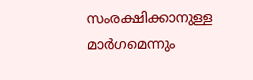സംരക്ഷിക്കാനുള്ള മാർഗമെന്നും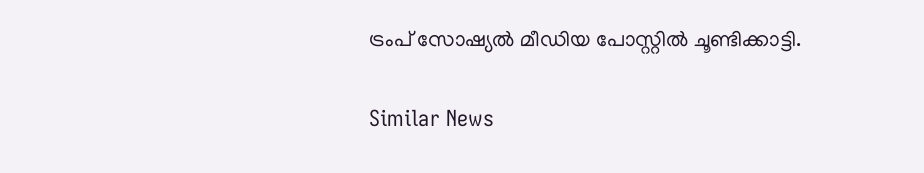ട്രംപ് സോഷ്യൽ മീഡിയ പോസ്റ്റിൽ ചൂണ്ടിക്കാട്ടി.

Similar News